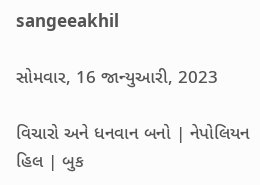sangeeakhil

સોમવાર, 16 જાન્યુઆરી, 2023

વિચારો અને ધનવાન બનો | નેપોલિયન હિલ | બુક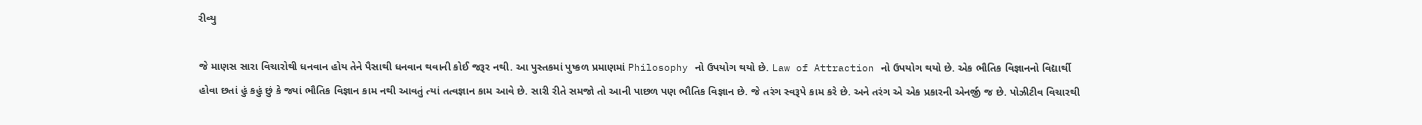રીવ્યુ

જે માણસ સારા વિચારોથી ધનવાન હોય તેને પૈસાથી ધનવાન થવાની કોઈ જરૂર નથી. આ પુસ્તકમાં પુષ્કળ પ્રમાણમાં Philosophy નો ઉપયોગ થયો છે. Law of Attraction નો ઉપયોગ થયો છે. એક ભૌતિક વિજ્ઞાનનો વિદ્યાર્થી હોવા છતાં હું કહું છું કે જ્યાં ભૌતિક વિજ્ઞાન કામ નથી આવતું ત્યાં તત્વજ્ઞાન કામ આવે છે. સારી રીતે સમજો તો આની પાછળ પણ ભૌતિક વિજ્ઞાન છે. જે તરંગ સ્વરૂપે કામ કરે છે. અને તરંગ એ એક પ્રકારની એનર્જી જ છે. પોઝીટીવ વિચારથી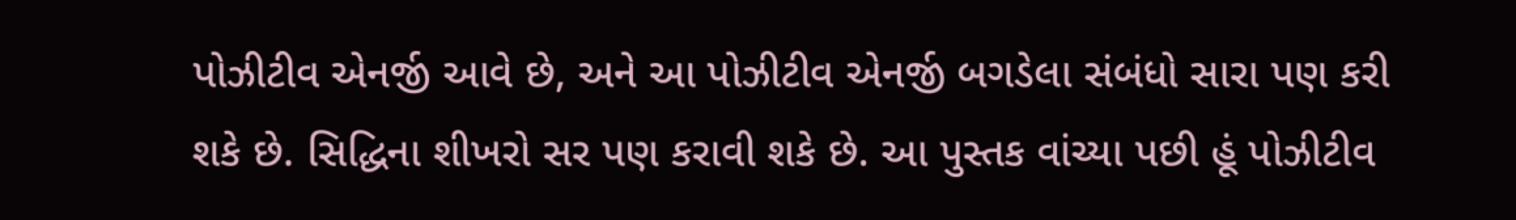પોઝીટીવ એનર્જી આવે છે, અને આ પોઝીટીવ એનર્જી બગડેલા સંબંધો સારા પણ કરી શકે છે. સિદ્ધિના શીખરો સર પણ કરાવી શકે છે. આ પુસ્તક વાંચ્યા પછી હૂં પોઝીટીવ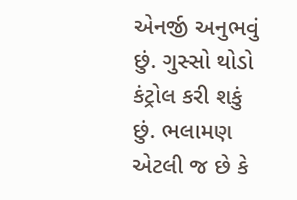એનર્જી અનુભવું છું. ગુસ્સો થોડો કંટ્રોલ કરી શકું છું. ભલામણ એટલી જ છે કે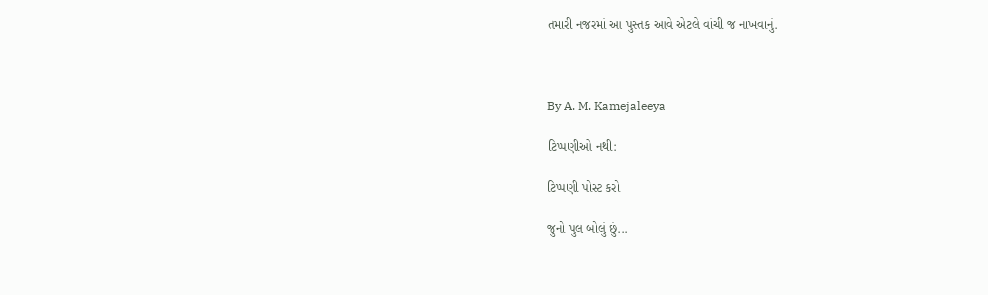તમારી નજરમાં આ પુસ્તક આવે એટલે વાંચી જ નાખવાનું.



By A. M. Kamejaleeya

ટિપ્પણીઓ નથી:

ટિપ્પણી પોસ્ટ કરો

જુનો પુલ બોલું છું...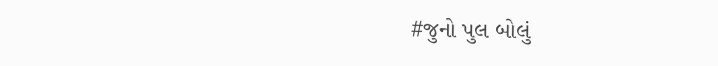#જુનો પુલ બોલું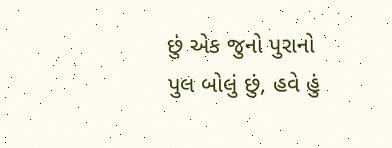છું એક જુનો પુરાનો પુલ બોલું છું, હવે હું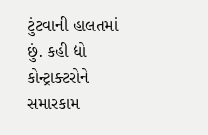ટુંટવાની હાલતમાં છું. કહી દ્યો કોન્ટ્રાક્ટરોને સમારકામ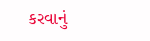કરવાનું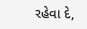રહેવા દે,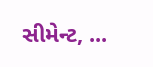સીમેન્ટ, ...